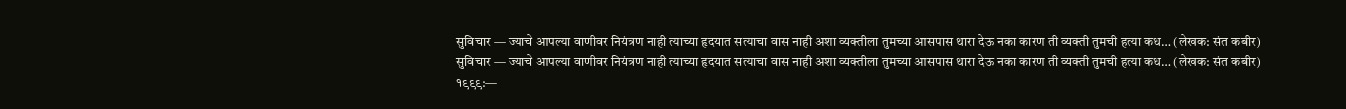सुविचार — ज्याचे आपल्या वाणीवर नियंत्रण नाही त्याच्या हृदयात सत्याचा वास नाही अशा व्यक्तीला तुमच्या आसपास थारा देऊ नका कारण ती व्यक्ती तुमची हत्या कध… (लेखक: संत कबीर)
सुविचार — ज्याचे आपल्या वाणीवर नियंत्रण नाही त्याच्या हृदयात सत्याचा वास नाही अशा व्यक्तीला तुमच्या आसपास थारा देऊ नका कारण ती व्यक्ती तुमची हत्या कध… (लेखक: संत कबीर)
१९९९:—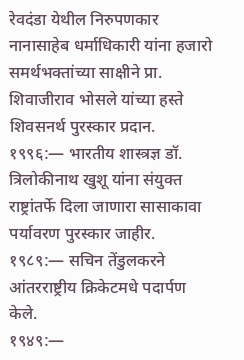रेवदंडा येथील निरुपणकार नानासाहेब धर्माधिकारी यांना हजारो समर्थभक्तांच्या साक्षीने प्रा. शिवाजीराव भोसले यांच्या हस्ते शिवसनर्थ पुरस्कार प्रदान.
१९९६:— भारतीय शास्त्रज्ञ डॉ. त्रिलोकीनाथ खुशू यांना संयुक्त राष्ट्रांतर्फे दिला जाणारा सासाकावा पर्यावरण पुरस्कार जाहीर.
१९८९:— सचिन तेंडुलकरने आंतरराष्ट्रीय क्रिकेटमधे पदार्पण केले.
१९४९:—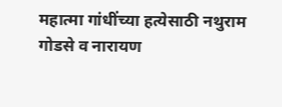महात्मा गांधींच्या हत्येसाठी नथुराम गोडसे व नारायण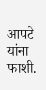आपटे यांना फाशी.